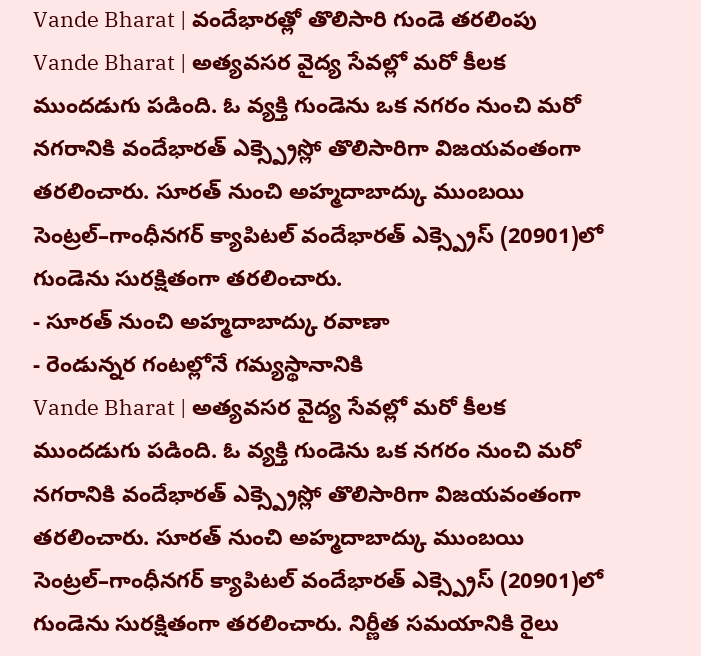Vande Bharat | వందేభారత్లో తొలిసారి గుండె తరలింపు
Vande Bharat | అత్యవసర వైద్య సేవల్లో మరో కీలక ముందడుగు పడింది. ఓ వ్యక్తి గుండెను ఒక నగరం నుంచి మరో నగరానికి వందేభారత్ ఎక్స్ప్రెస్లో తొలిసారిగా విజయవంతంగా తరలించారు. సూరత్ నుంచి అహ్మదాబాద్కు ముంబయి సెంట్రల్–గాంధీనగర్ క్యాపిటల్ వందేభారత్ ఎక్స్ప్రెస్ (20901)లో గుండెను సురక్షితంగా తరలించారు.
- సూరత్ నుంచి అహ్మదాబాద్కు రవాణా
- రెండున్నర గంటల్లోనే గమ్యస్థానానికి
Vande Bharat | అత్యవసర వైద్య సేవల్లో మరో కీలక ముందడుగు పడింది. ఓ వ్యక్తి గుండెను ఒక నగరం నుంచి మరో నగరానికి వందేభారత్ ఎక్స్ప్రెస్లో తొలిసారిగా విజయవంతంగా తరలించారు. సూరత్ నుంచి అహ్మదాబాద్కు ముంబయి సెంట్రల్–గాంధీనగర్ క్యాపిటల్ వందేభారత్ ఎక్స్ప్రెస్ (20901)లో గుండెను సురక్షితంగా తరలించారు. నిర్ణీత సమయానికి రైలు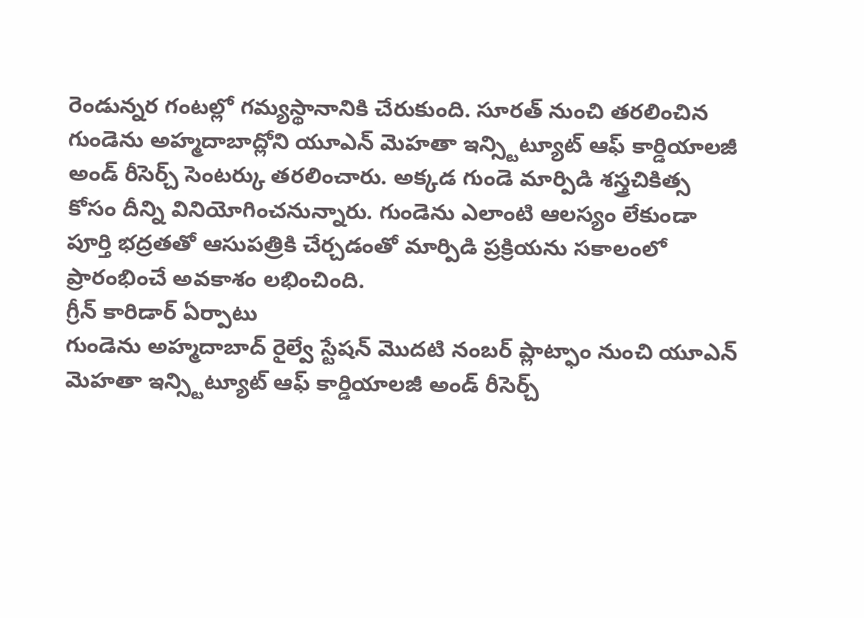రెండున్నర గంటల్లో గమ్యస్థానానికి చేరుకుంది. సూరత్ నుంచి తరలించిన గుండెను అహ్మదాబాద్లోని యూఎన్ మెహతా ఇన్స్టిట్యూట్ ఆఫ్ కార్డియాలజీ అండ్ రీసెర్చ్ సెంటర్కు తరలించారు. అక్కడ గుండె మార్పిడి శస్త్రచికిత్స కోసం దీన్ని వినియోగించనున్నారు. గుండెను ఎలాంటి ఆలస్యం లేకుండా పూర్తి భద్రతతో ఆసుపత్రికి చేర్చడంతో మార్పిడి ప్రక్రియను సకాలంలో ప్రారంభించే అవకాశం లభించింది.
గ్రీన్ కారిడార్ ఏర్పాటు
గుండెను అహ్మదాబాద్ రైల్వే స్టేషన్ మొదటి నంబర్ ప్లాట్ఫాం నుంచి యూఎన్ మెహతా ఇన్స్టిట్యూట్ ఆఫ్ కార్డియాలజీ అండ్ రీసెర్చ్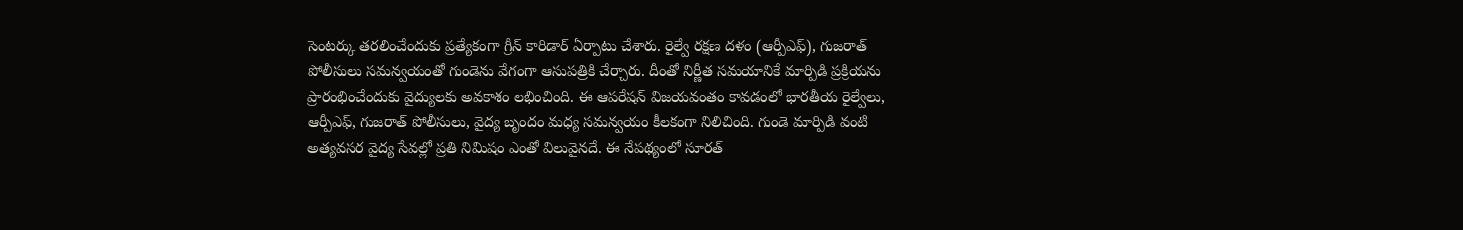సెంటర్కు తరలించేందుకు ప్రత్యేకంగా గ్రీన్ కారిడార్ ఏర్పాటు చేశారు. రైల్వే రక్షణ దళం (ఆర్పీఎఫ్), గుజరాత్ పోలీసులు సమన్వయంతో గుండెను వేగంగా ఆసుపత్రికి చేర్చారు. దీంతో నిర్ణీత సమయానికే మార్పిడి ప్రక్రియను ప్రారంభించేందుకు వైద్యులకు అవకాశం లభించింది. ఈ ఆపరేషన్ విజయవంతం కావడంలో భారతీయ రైల్వేలు, ఆర్పీఎఫ్, గుజరాత్ పోలీసులు, వైద్య బృందం మధ్య సమన్వయం కీలకంగా నిలిచింది. గుండె మార్పిడి వంటి అత్యవసర వైద్య సేవల్లో ప్రతి నిమిషం ఎంతో విలువైనదే. ఈ నేపథ్యంలో సూరత్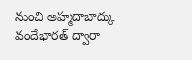నుంచి అహ్మదాబాద్కు వందేభారత్ ద్వారా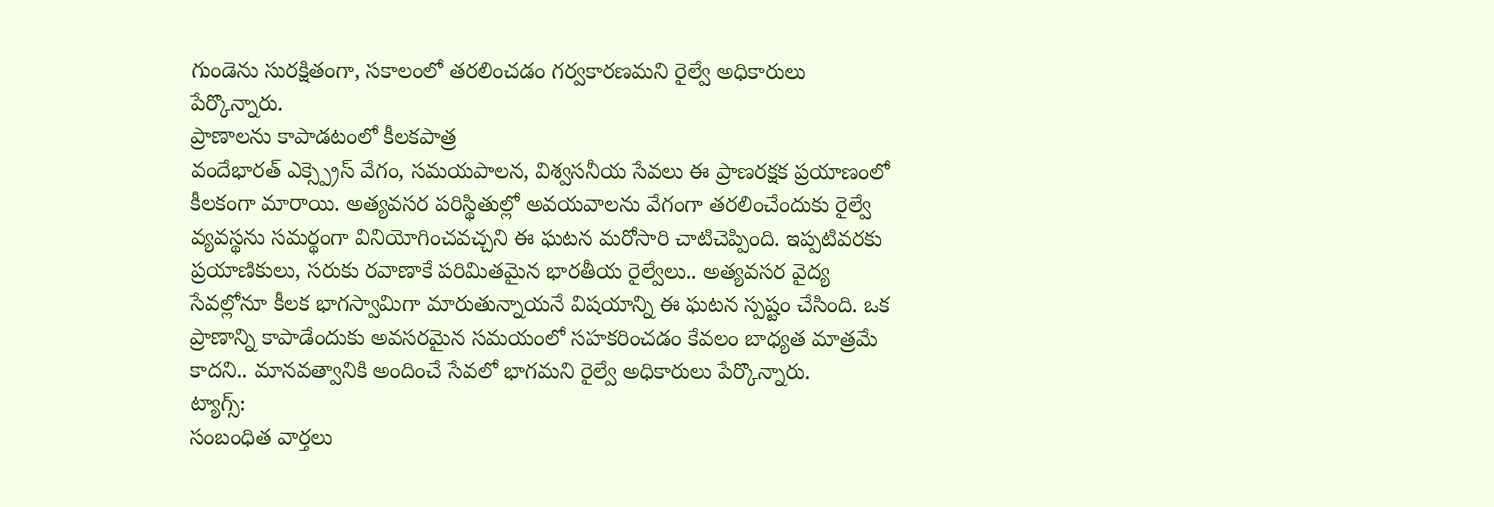గుండెను సురక్షితంగా, సకాలంలో తరలించడం గర్వకారణమని రైల్వే అధికారులు పేర్కొన్నారు.
ప్రాణాలను కాపాడటంలో కీలకపాత్ర
వందేభారత్ ఎక్స్ప్రెస్ వేగం, సమయపాలన, విశ్వసనీయ సేవలు ఈ ప్రాణరక్షక ప్రయాణంలో కీలకంగా మారాయి. అత్యవసర పరిస్థితుల్లో అవయవాలను వేగంగా తరలించేందుకు రైల్వే వ్యవస్థను సమర్థంగా వినియోగించవచ్చని ఈ ఘటన మరోసారి చాటిచెప్పింది. ఇప్పటివరకు ప్రయాణికులు, సరుకు రవాణాకే పరిమితమైన భారతీయ రైల్వేలు.. అత్యవసర వైద్య సేవల్లోనూ కీలక భాగస్వామిగా మారుతున్నాయనే విషయాన్ని ఈ ఘటన స్పష్టం చేసింది. ఒక ప్రాణాన్ని కాపాడేందుకు అవసరమైన సమయంలో సహకరించడం కేవలం బాధ్యత మాత్రమే కాదని.. మానవత్వానికి అందించే సేవలో భాగమని రైల్వే అధికారులు పేర్కొన్నారు.
ట్యాగ్స్:
సంబంధిత వార్తలు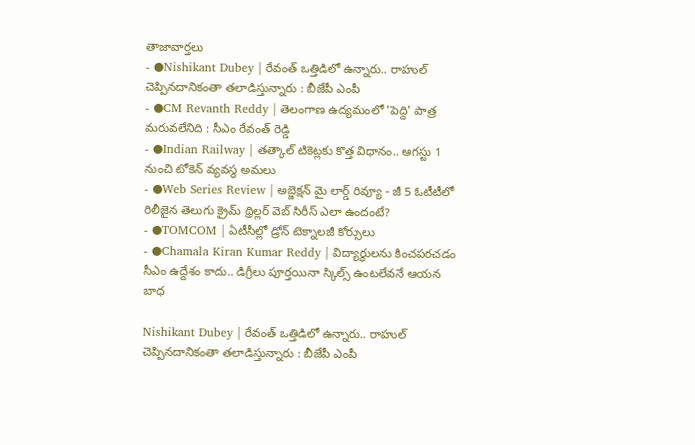తాజావార్తలు
- ●Nishikant Dubey | రేవంత్ ఒత్తిడిలో ఉన్నారు.. రాహుల్ చెప్పినదానికంతా తలాడిస్తున్నారు : బీజేపీ ఎంపీ
- ●CM Revanth Reddy | తెలంగాణ ఉద్యమంలో 'పెద్ది' పాత్ర మరువలేనిది : సీఎం రేవంత్ రెడ్డి
- ●Indian Railway | తత్కాల్ టికెట్లకు కొత్త విధానం.. ఆగస్టు 1 నుంచి టోకెన్ వ్యవస్థ అమలు
- ●Web Series Review | అబ్జెక్షన్ మై లార్డ్ రివ్యూ - జీ 5 ఓటీటీలో రిలీజైన తెలుగు క్రైమ్ థ్రిల్లర్ వెబ్ సిరీస్ ఎలా ఉందంటే?
- ●TOMCOM | ఏటీసీల్లో డ్రోన్ టెక్నాలజీ కోర్సులు
- ●Chamala Kiran Kumar Reddy | విద్యార్థులను కించపరచడం సీఎం ఉద్దేశం కాదు.. డిగ్రీలు పూర్తయినా స్కిల్స్ ఉంటలేవనే ఆయన బాధ

Nishikant Dubey | రేవంత్ ఒత్తిడిలో ఉన్నారు.. రాహుల్ చెప్పినదానికంతా తలాడిస్తున్నారు : బీజేపీ ఎంపీ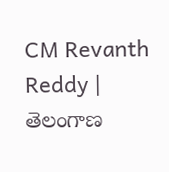CM Revanth Reddy | తెలంగాణ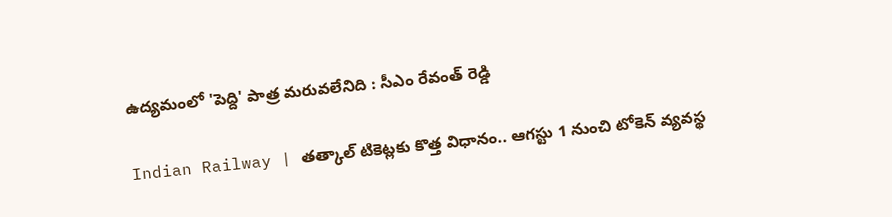ఉద్యమంలో 'పెద్ది' పాత్ర మరువలేనిది : సీఎం రేవంత్ రెడ్డి

Indian Railway | తత్కాల్ టికెట్లకు కొత్త విధానం.. ఆగస్టు 1 నుంచి టోకెన్ వ్యవస్థ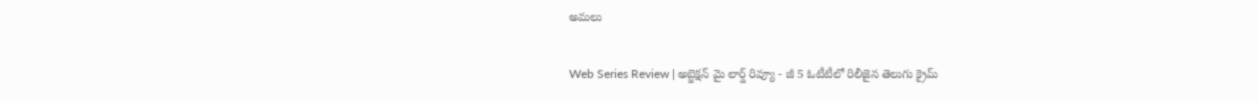అమలు

Web Series Review | అబ్జెక్షన్ మై లార్డ్ రివ్యూ - జీ 5 ఓటీటీలో రిలీజైన తెలుగు క్రైమ్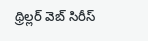థ్రిల్లర్ వెబ్ సిరీస్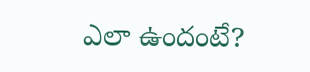ఎలా ఉందంటే?